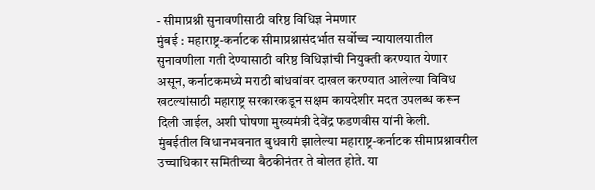- सीमाप्रश्नी सुनावणीसाठी वरिष्ठ विधिज्ञ नेमणार
मुंबई : महाराष्ट्र-कर्नाटक सीमाप्रश्नासंदर्भात सर्वोच्च न्यायालयातील सुनावणीला गती देण्यासाठी वरिष्ठ विधिज्ञांची नियुक्ती करण्यात येणार असून, कर्नाटकमध्ये मराठी बांधवांवर दाखल करण्यात आलेल्या विविध खटल्यांसाठी महाराष्ट्र सरकारकडून सक्षम कायदेशीर मदत उपलब्ध करून दिली जाईल, अशी घोषणा मुख्यमंत्री देवेंद्र फडणवीस यांनी केली.
मुंबईतील विधानभवनात बुधवारी झालेल्या महाराष्ट्र-कर्नाटक सीमाप्रश्नावरील उच्चाधिकार समितीच्या बैठकीनंतर ते बोलत होते. या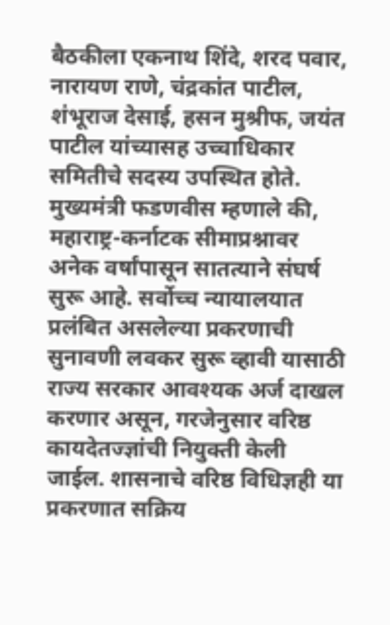बैठकीला एकनाथ शिंदे, शरद पवार, नारायण राणे, चंद्रकांत पाटील, शंभूराज देसाई, हसन मुश्रीफ, जयंत पाटील यांच्यासह उच्चाधिकार समितीचे सदस्य उपस्थित होते.
मुख्यमंत्री फडणवीस म्हणाले की, महाराष्ट्र-कर्नाटक सीमाप्रश्नावर अनेक वर्षांपासून सातत्याने संघर्ष सुरू आहे. सर्वोच्च न्यायालयात प्रलंबित असलेल्या प्रकरणाची सुनावणी लवकर सुरू व्हावी यासाठी राज्य सरकार आवश्यक अर्ज दाखल करणार असून, गरजेनुसार वरिष्ठ कायदेतज्ज्ञांची नियुक्ती केली जाईल. शासनाचे वरिष्ठ विधिज्ञही या प्रकरणात सक्रिय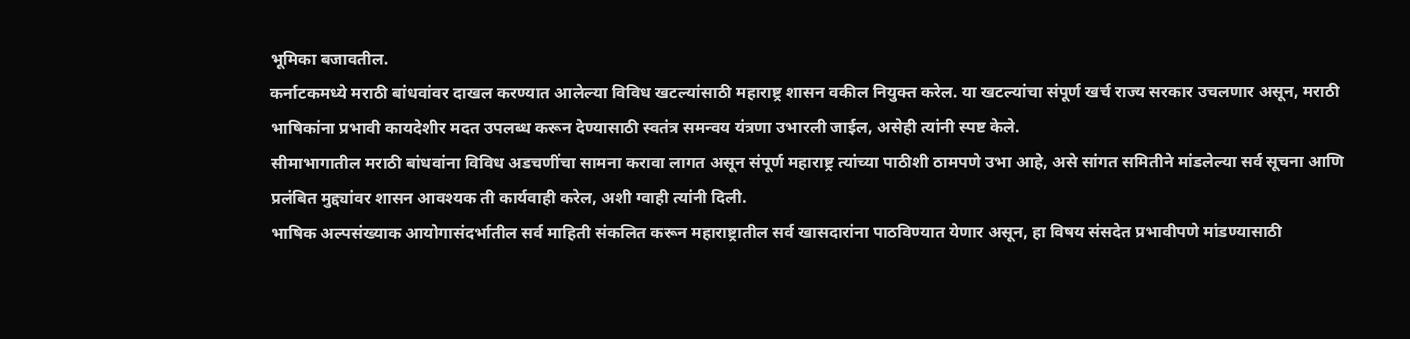भूमिका बजावतील.
कर्नाटकमध्ये मराठी बांधवांवर दाखल करण्यात आलेल्या विविध खटल्यांसाठी महाराष्ट्र शासन वकील नियुक्त करेल. या खटल्यांचा संपूर्ण खर्च राज्य सरकार उचलणार असून, मराठी भाषिकांना प्रभावी कायदेशीर मदत उपलब्ध करून देण्यासाठी स्वतंत्र समन्वय यंत्रणा उभारली जाईल, असेही त्यांनी स्पष्ट केले.
सीमाभागातील मराठी बांधवांना विविध अडचणींचा सामना करावा लागत असून संपूर्ण महाराष्ट्र त्यांच्या पाठीशी ठामपणे उभा आहे, असे सांगत समितीने मांडलेल्या सर्व सूचना आणि प्रलंबित मुद्द्यांवर शासन आवश्यक ती कार्यवाही करेल, अशी ग्वाही त्यांनी दिली.
भाषिक अल्पसंख्याक आयोगासंदर्भातील सर्व माहिती संकलित करून महाराष्ट्रातील सर्व खासदारांना पाठविण्यात येणार असून, हा विषय संसदेत प्रभावीपणे मांडण्यासाठी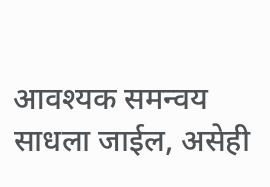आवश्यक समन्वय साधला जाईल, असेही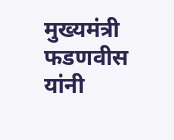मुख्यमंत्री फडणवीस यांनी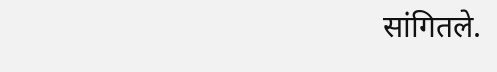सांगितले.